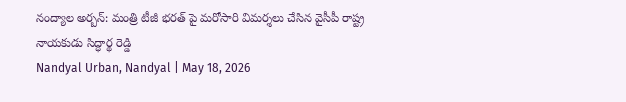నంద్యాల అర్బన్: మంత్రి టీజీ భరత్ పై మరోసారి విమర్శలు చేసిన వైసీపీ రాష్ట్ర నాయకుడు సిద్ధార్థ రెడ్డి
Nandyal Urban, Nandyal | May 18, 2026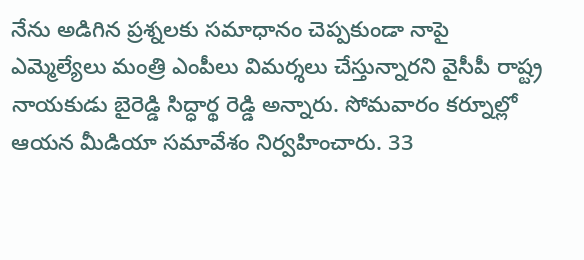నేను అడిగిన ప్రశ్నలకు సమాధానం చెప్పకుండా నాపై ఎమ్మెల్యేలు మంత్రి ఎంపీలు విమర్శలు చేస్తున్నారని వైసీపీ రాష్ట్ర నాయకుడు బైరెడ్డి సిద్ధార్థ రెడ్డి అన్నారు. సోమవారం కర్నూల్లో ఆయన మీడియా సమావేశం నిర్వహించారు. 33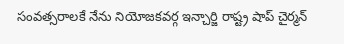సంవత్సరాలకే నేను నియోజకవర్గ ఇన్చార్జి రాష్ట్ర షాప్ చైర్మన్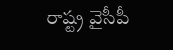రాష్ట్ర వైసీపీ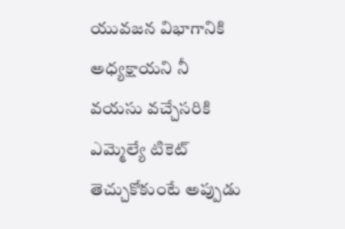యువజన విభాగానికి అధ్యక్షాయని నీ వయసు వచ్చేసరికి ఎమ్మెల్యే టికెట్ తెచ్చుకోకుంటే అప్పుడు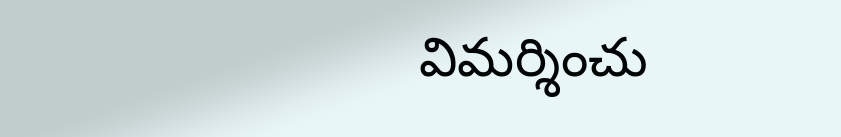విమర్శించు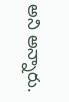అని అన్నారు.